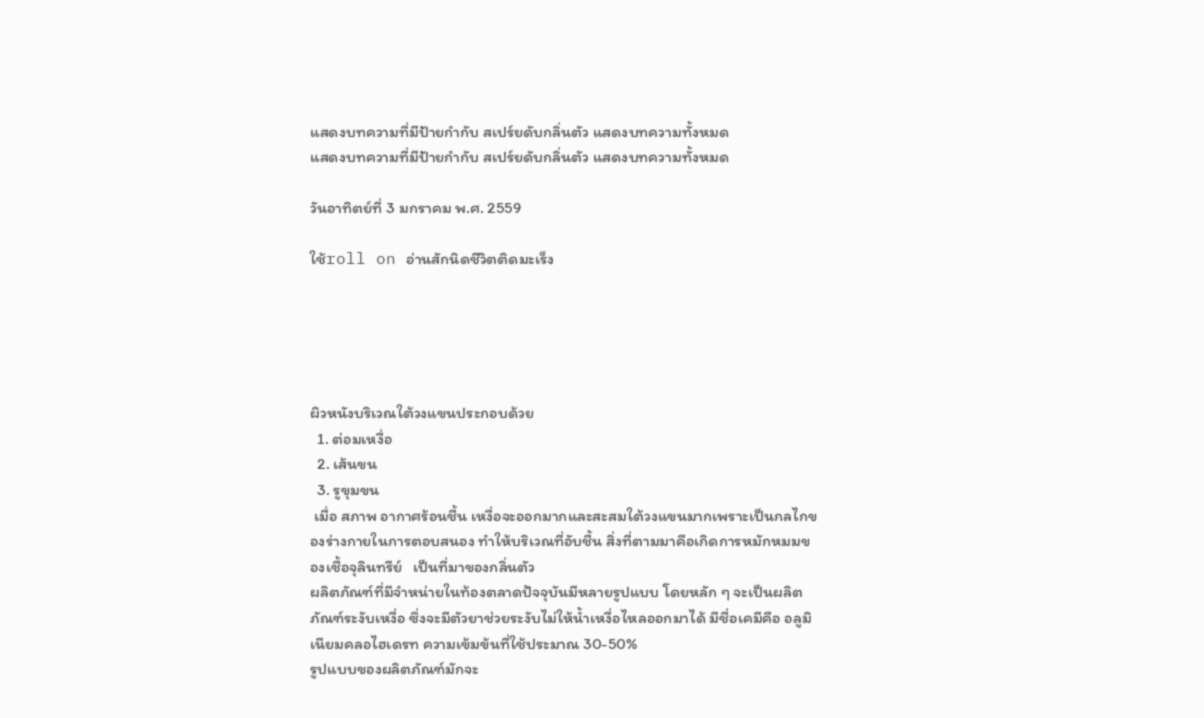แสดงบทความที่มีป้ายกำกับ สเปร์ยดับกลิ่นตัว แสดงบทความทั้งหมด
แสดงบทความที่มีป้ายกำกับ สเปร์ยดับกลิ่นตัว แสดงบทความทั้งหมด

วันอาทิตย์ที่ 3 มกราคม พ.ศ. 2559

ใช้roll on อ่านสักนิดชีวิตติดมะเร็ง





ผิวหนังบริเวณใต้วงแขนประกอบด้วย
  1. ต่อมเหงื่อ
  2. เส้นขน
  3. รูขุมขน
 เมื่อ สภาพ อากาศร้อนชื้น เหงื่อจะออกมากและสะสมใต้วงแขนมากเพราะเป็นกลไกของร่างกายในการตอบสนอง ทำให้บริเวณที่อับชื้น สิ่งที่ตามมาคือเกิดการหมักหมมของเชื้อจุลินทรีย์   เป็นที่มาของกลิ่นตัว
ผลิตภัณฑ์ที่มีจำหน่ายในท้องตลาดปัจจุบันมีหลายรูปแบบ โดยหลัก ๆ จะเป็นผลิตภัณฑ์ระงับเหงื่อ ซึ่งจะมีตัวยาช่วยระงับไม่ให้น้ำเหงื่อไหลออกมาได้ มีชื่อเคมีคือ อลูมิเนียมคลอไฮเดรท ความเข้มข้นที่ใช้ประมาณ 30-50%
รูปแบบของผลิตภัณฑ์มักจะ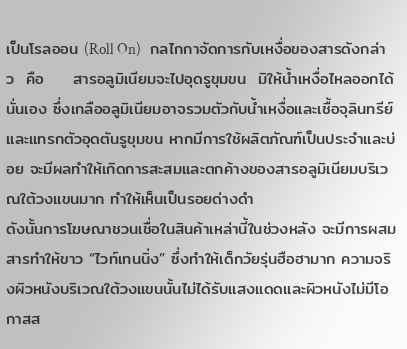เป็นโรลออน (Roll On)   กลไกกาจัดการกับเหงื่อของสารดังกล่าว  คือ     สารอลูมิเนียมจะไปอุดรูขุมขน  มิให้น้ำเหงื่อไหลออกได้นั่นเอง ซึ่งเกลืออลูมิเนียมอาจรวมตัวกับน้ำเหงื่อและเชื้อจุลินทรีย์และแทรกตัวอุดตันรูขุมขน หากมีการใช้ผลิตภัณฑ์เป็นประจำและบ่อย จะมีผลทำให้เกิดการสะสมและตกค้างของสารอลูมิเนียมบริเวณใต้วงแขนมาก ทำให้เห็นเป็นรอยด่างดำ
ดังนั้นการโฆษณาชวนเชื่อในสินค้าเหล่านี้ในช่วงหลัง จะมีการผสมสารทำให้ขาว “ไวท์เทนนิ่ง” ซึ่งทำให้เด็กวัยรุ่นฮือฮามาก ความจริงผิวหนังบริเวณใต้วงแขนนั้นไม่ได้รับแสงแดดและผิวหนังไม่มีโอกาสส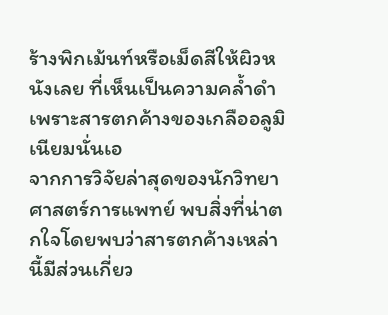ร้างพิกเม้นท์หรือเม็ดสีให้ผิวหนังเลย ที่เห็นเป็นความคล้ำดำเพราะสารตกค้างของเกลืออลูมิเนียมนั่นเอ
จากการวิจัยล่าสุดของนักวิทยาศาสตร์การแพทย์ พบสิ่งที่น่าตกใจโดยพบว่าสารตกค้างเหล่านี้มีส่วนเกี่ยว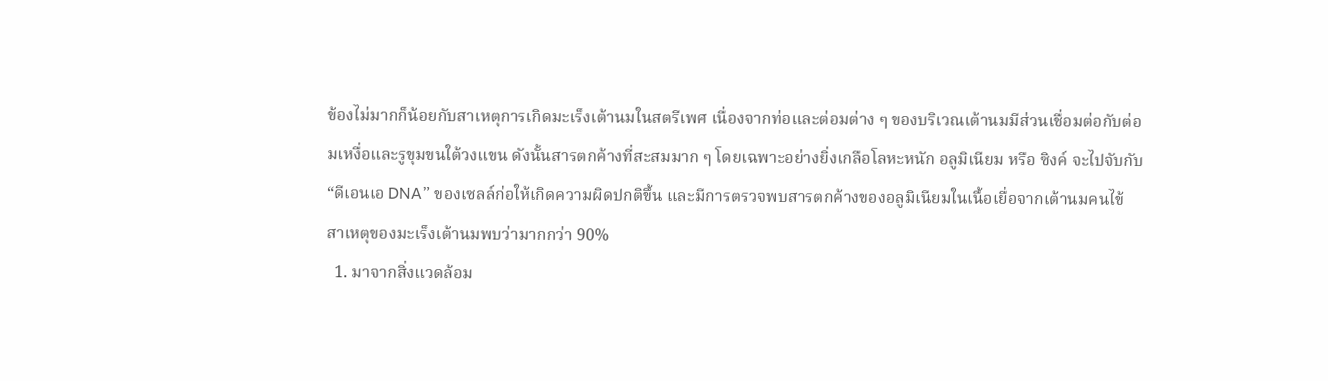ข้องไม่มากก็น้อยกับสาเหตุการเกิดมะเร็งเต้านมในสตรีเพศ เนื่องจากท่อและต่อมต่าง ๆ ของบริเวณเต้านมมีส่วนเชื่อมต่อกับต่อมเหงื่อและรูขุมขนใต้วงแขน ดังนั้นสารตกค้างที่สะสมมาก ๆ โดยเฉพาะอย่างยิ่งเกลือโลหะหนัก อลูมิเนียม หรือ ซิงค์ จะไปจับกับ “ดีเอนเอ DNA” ของเซลล์ก่อให้เกิดความผิดปกติขึ้น และมีการตรวจพบสารตกค้างของอลูมิเนียมในเนื้อเยื่อจากเต้านมคนไข้
สาเหตุของมะเร็งเต้านมพบว่ามากกว่า 90%
  1. มาจากสิ่งแวดล้อม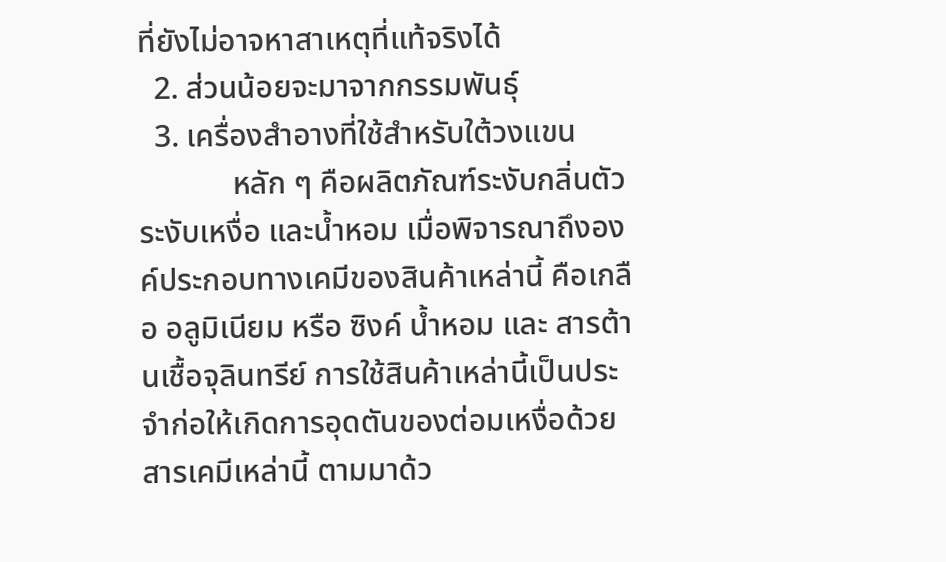ที่ยังไม่อาจหาสาเหตุที่แท้จริงได้
  2. ส่วนน้อยจะมาจากกรรมพันธุ์
  3. เครื่องสำอางที่ใช้สำหรับใต้วงแขน
            หลัก ๆ คือผลิตภัณฑ์ระงับกลิ่นตัว ระงับเหงื่อ และน้ำหอม เมื่อพิจารณาถึงองค์ประกอบทางเคมีของสินค้าเหล่านี้ คือเกลือ อลูมิเนียม หรือ ซิงค์ น้ำหอม และ สารต้านเชื้อจุลินทรีย์ การใช้สินค้าเหล่านี้เป็นประจำก่อให้เกิดการอุดตันของต่อมเหงื่อด้วยสารเคมีเหล่านี้ ตามมาด้ว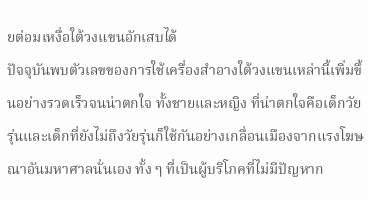ยต่อมเหงื่อใต้วงแขนอักเสบได้
ปัจจุบันพบตัวเลขของการใช้เครื่องสำอางใต้วงแขนเหล่านี้เพิ่มขึ้นอย่างรวดเร็วจนน่าตกใจ ทั้งชายและหญิง ที่น่าตกใจคือเด็กวัยรุ่นและเด็กที่ยังไม่ถึงวัยรุ่นก็ใช้กันอย่างเกลื่อนเมืองจากแรงโฆษณาอันมหาศาลนั่นเอง ทั้ง ๆ ที่เป็นผู้บริโภคที่ไม่มีปัญหาก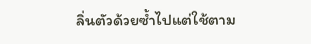ลิ่นตัวด้วยซ้ำไปแต่ใช้ตาม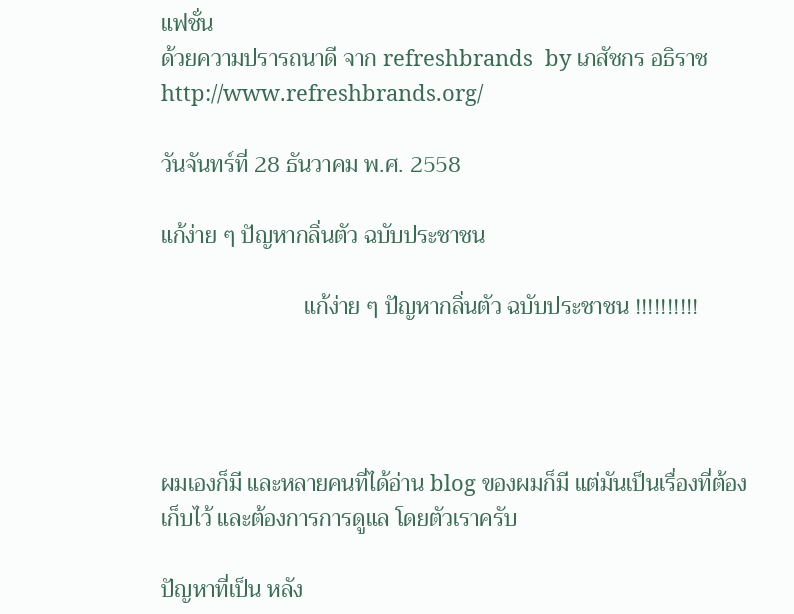แฟชั่น
ด้วยความปรารถนาดี จาก refreshbrands  by เภสัชกร อธิราช
http://www.refreshbrands.org/

วันจันทร์ที่ 28 ธันวาคม พ.ศ. 2558

แก้ง่าย ๆ ปัญหากลิ่นตัว ฉบับประชาชน

                         แก้ง่าย ๆ ปัญหากลิ่นตัว ฉบับประชาชน !!!!!!!!!!




ผมเองก็มี และหลายคนที่ได้อ่าน blog ของผมก็มี แต่มันเป็นเรื่องที่ต้องเก็บไว้ และต้องการการดูแล โดยตัวเราครับ

ปัญหาที่เป็น หลัง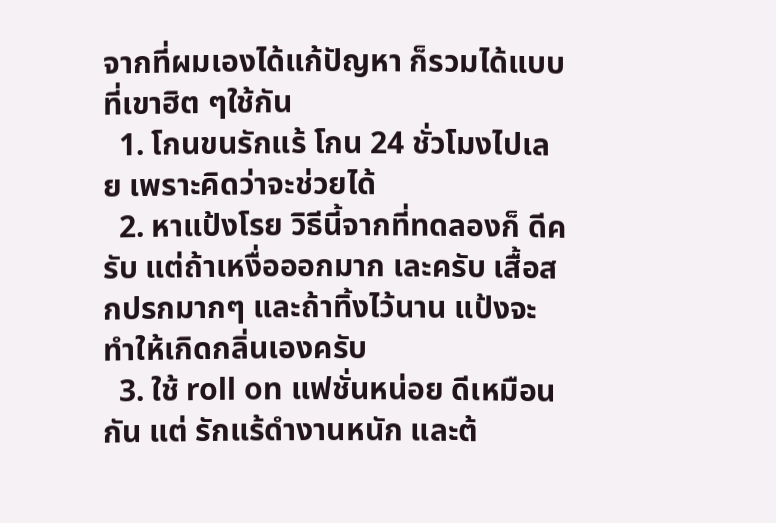จากที่ผมเองได้แก้ปัญหา ก็รวมได้แบบที่เขาฮิต ๆใช้กัน
  1. โกนขนรักแร้ โกน 24 ชั่วโมงไปเลย เพราะคิดว่าจะช่วยได้
  2. หาแป้งโรย วิธีนี้จากที่ทดลองก็ ดีครับ แต่ถ้าเหงื่อออกมาก เละครับ เสื้อสกปรกมากๆ และถ้าทิ้งไว้นาน แป้งจะทำให้เกิดกลิ่นเองครับ
  3. ใช้ roll on แฟชั่นหน่อย ดีเหมือนกัน แต่ รักแร้ดำงานหนัก และต้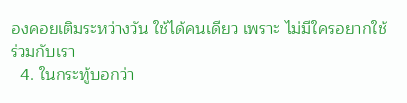องคอยเติมระหว่างวัน ใช้ได้คนเดียว เพราะ ไม่มีใครอยากใช้ร่วมกับเรา
  4. ในกระทู้บอกว่า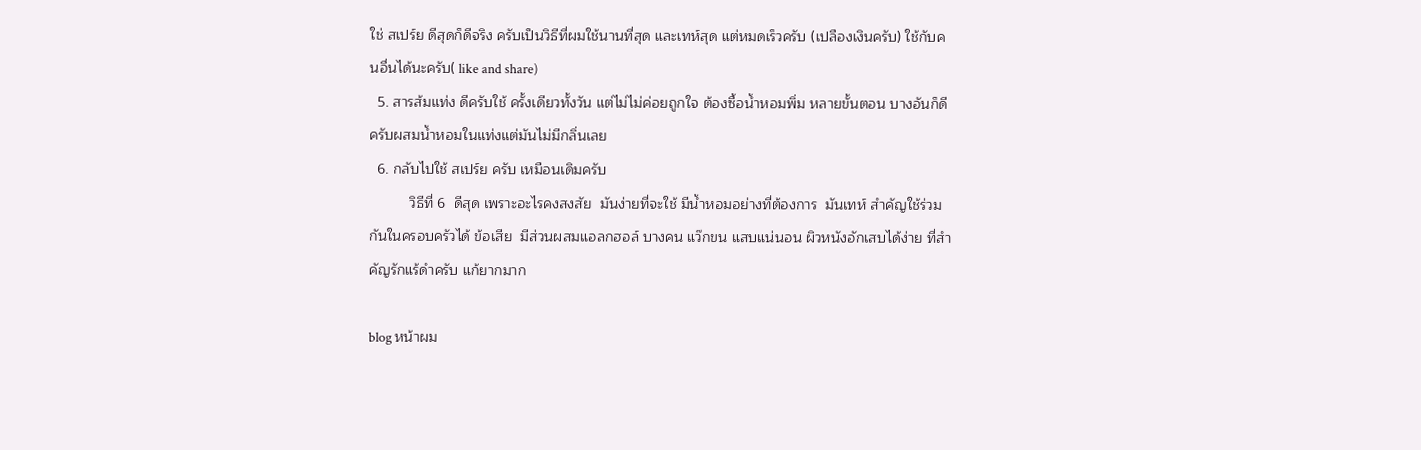ใช่ สเปร์ย ดีสุดก็ดีจริง ครับเป็นวิธีที่ผมใช้นานที่สุด และเทห์สุด แต่หมดเร็วครับ (เปลืองเงินครับ) ใช้กับคนอื่นได้นะครับ( like and share)
  5. สารส้มแท่ง ดีครับใช้ ครั้งเดียวทั้งวัน แต่ไม่ไม่ค่อยถูกใจ ต้องซื้อน้ำหอมพิ่ม หลายขั้นตอน บางอันก็ดีครับผสมน้ำหอมในแท่งแต่มันไม่มีกลิ่นเลย
  6. กลับไปใช้ สเปร์ย ครับ เหมือนเดิมครับ
          วิธีที่ 6  ดีสุด เพราะอะไรคงสงสัย  มันง่ายที่จะใช้ มีน้ำหอมอย่างที่ต้องการ  มันเทห์ สำคัญใช้ร่วมกันในครอบครัวได้ ข้อเสีย  มีส่วนผสมแอลกฮอล์ บางคน แว๊กขน แสบแน่นอน ผิวหนังอักเสบได้ง่าย ที่สำคัญรักแร้ดำครับ แก้ยากมาก

blog หน้าผม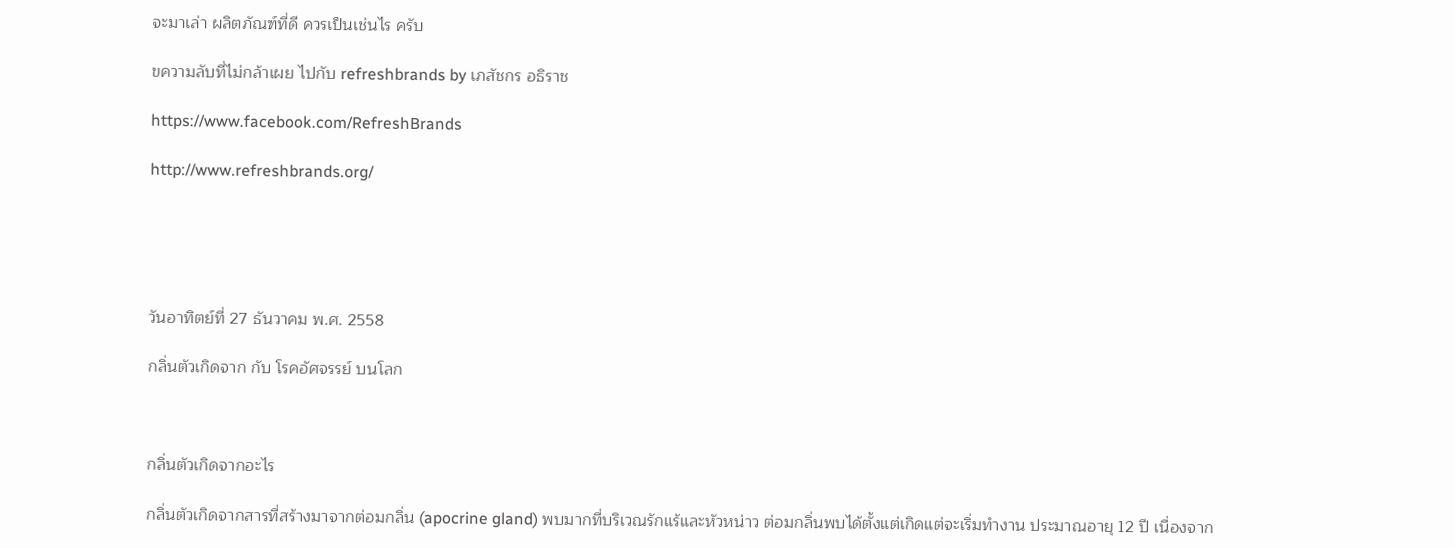จะมาเล่า ผลิตภัณฑ์ที่ดี ควรเป็นเช่นไร ครับ

ขความลับที่ไม่กล้าเผย ไปกับ refreshbrands by เภสัชกร อธิราช

https://www.facebook.com/RefreshBrands

http://www.refreshbrands.org/





วันอาทิตย์ที่ 27 ธันวาคม พ.ศ. 2558

กลิ่นตัวเกิดจาก กับ โรคอัศจรรย์ บนโลก



กลิ่นตัวเกิดจากอะไร

กลิ่นตัวเกิดจากสารที่สร้างมาจากต่อมกลิ่น (apocrine gland) พบมากที่บริเวณรักแร้และหัวหน่าว ต่อมกลิ่นพบได้ตั้งแต่เกิดแต่จะเริ่มทำงาน ประมาณอายุ 12 ปี เนื่องจาก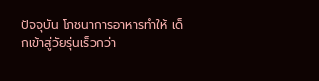ปัจจุบัน โภชนาการอาหารทำให้ เด็กเข้าสู่วัยรุ่นเร็วกว่า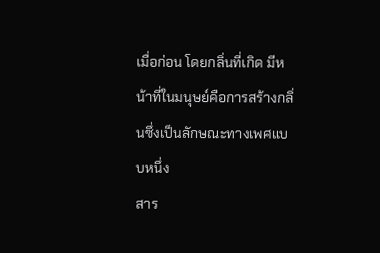เมื่อก่อน โดยกลิ่นที่เกิด มีหน้าที่ในมนุษย์คือการสร้างกลิ่นซึ่งเป็นลักษณะทางเพศแบบหนึ่ง
สาร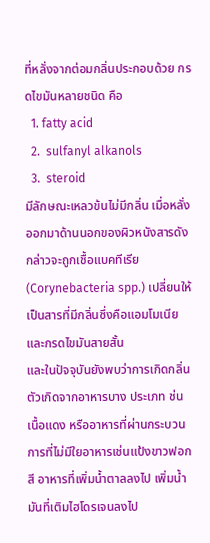ที่หลั่งจากต่อมกลิ่นประกอบด้วย กรดไขมันหลายชนิด คือ
  1. fatty acid
  2.  sulfanyl alkanols
  3.  steroid
มีลักษณะเหลวข้นไม่มีกลิ่น เมื่อหลั่งออกมาด้านนอกของผิวหนังสารดังกล่าวจะถูกเชื้อแบคทีเรีย (Corynebacteria spp.) เปลี่ยนให้เป็นสารที่มีกลิ่นซึ่งคือแอมโมเนียและกรดไขมันสายสั้น
และในปัจจุบันยังพบว่าการเกิดกลิ่นตัวเกิดจากอาหารบาง ประเภท ช่นเนื้อแดง หรืออาหารที่ผ่านกระบวนการที่ไม่มีใยอาหารเช่นแป้งขาวฟอกสี อาหารที่เพิ่มน้ำตาลลงไป เพิ่มน้ำมันที่เติมไฮโดรเจนลงไป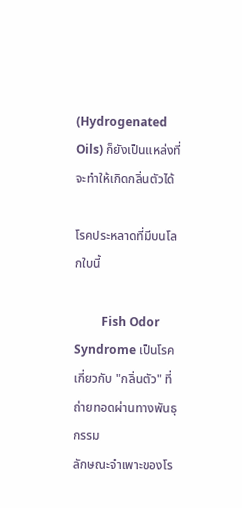(Hydrogenated Oils) ก็ยังเป็นแหล่งที่จะทำให้เกิดกลิ่นตัวได้

โรคประหลาดที่มีบนโลกใบนี้

         Fish Odor Syndrome เป็นโรคเกี่ยวกับ "กลิ่นตัว" ที่ถ่ายทอดผ่านทางพันธุกรรม
ลักษณะจำเพาะของโร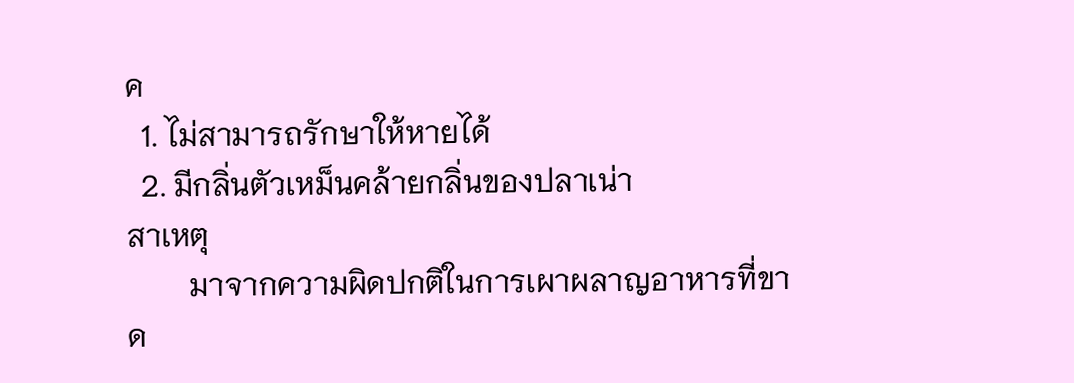ค
  1. ไม่สามารถรักษาให้หายได้
  2. มีกลิ่นตัวเหม็นคล้ายกลิ่นของปลาเน่า
สาเหตุ
        มาจากความผิดปกติในการเผาผลาญอาหารที่ขาด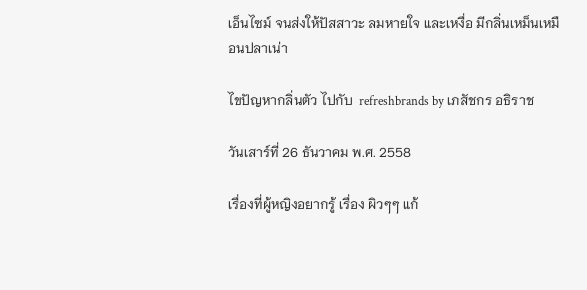เอ็นไซม์ จนส่งให้ปัสสาวะ ลมหายใจ และเหงื่อ มีกลิ่นเหม็นเหมือนปลาเน่า

ไขปัญหากลิ่นตัว ไปกับ  refreshbrands by เภสัชกร อธิราช

วันเสาร์ที่ 26 ธันวาคม พ.ศ. 2558

เรื่องที่ผู้หญิงอยากรู้ เรื่อง ผิวๆๆ แก้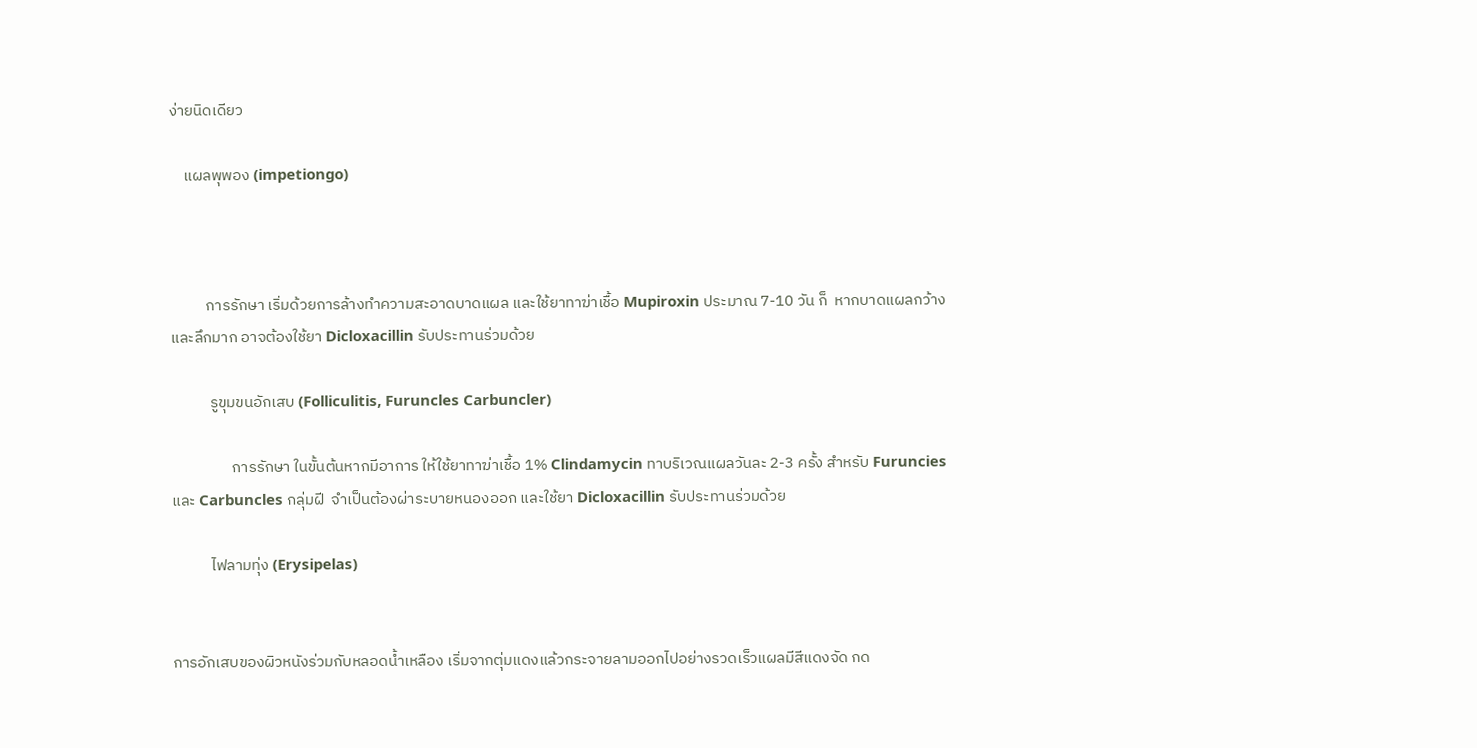ง่ายนิดเดียว

    แผลพุพอง (impetiongo)



          การรักษา เริ่มด้วยการล้างทำความสะอาดบาดแผล และใช้ยาทาฆ่าเชื้อ Mupiroxin ประมาณ 7-10 วัน ก็  หากบาดแผลกว้างและลึกมาก อาจต้องใช้ยา Dicloxacillin รับประทานร่วมด้วย

           รูขุมขนอักเสบ (Folliculitis, Furuncles Carbuncler)

                 การรักษา ในขั้นต้นหากมีอาการ ให้ใช้ยาทาฆ่าเชื้อ 1% Clindamycin ทาบริเวณแผลวันละ 2-3 ครั้ง สำหรับ Furuncies และ Carbuncles กลุ่มฝี  จำเป็นต้องผ่าระบายหนองออก และใช้ยา Dicloxacillin รับประทานร่วมด้วย

           ไฟลามทุ่ง (Erysipelas)


การอักเสบของผิวหนังร่วมกับหลอดน้ำเหลือง เริ่มจากตุ่มแดงแล้วกระจายลามออกไปอย่างรวดเร็วแผลมีสีแดงจัด กด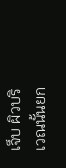เจ็บ ผิวบริเวณนั้นยก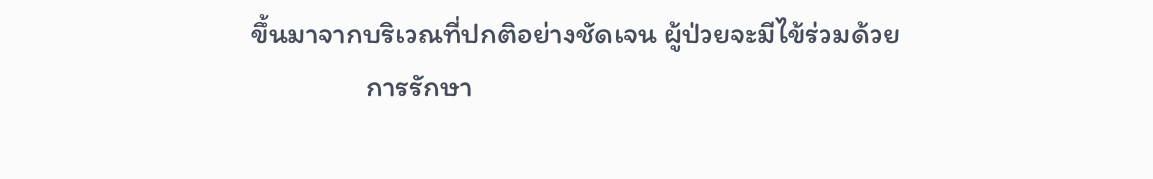ขึ้นมาจากบริเวณที่ปกติอย่างชัดเจน ผู้ป่วยจะมีไข้ร่วมด้วย
                 การรักษา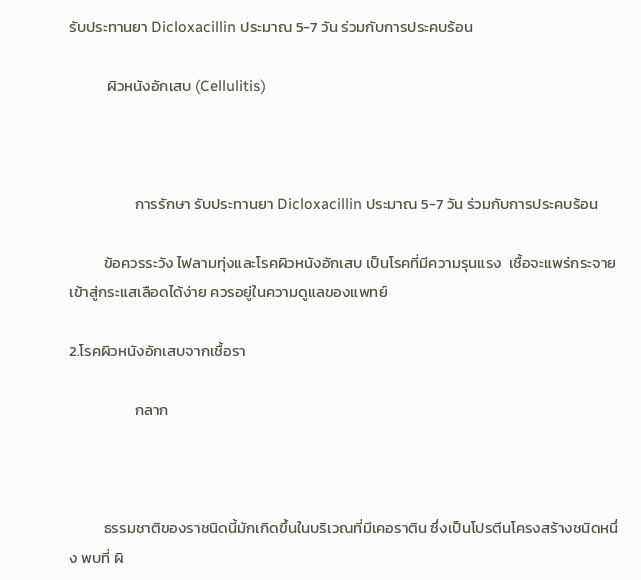รับประทานยา Dicloxacillin ประมาณ 5-7 วัน ร่วมกับการประคบร้อน

           ผิวหนังอักเสบ (Cellulitis)



                   การรักษา รับประทานยา Dicloxacillin ประมาณ 5-7 วัน ร่วมกับการประคบร้อน

          ข้อควรระวัง ไฟลามทุ่งและโรคผิวหนังอักเสบ เป็นโรคที่มีความรุนแรง  เชื้อจะแพร่กระจายเข้าสู่กระแสเลือดได้ง่าย ควรอยู่ในความดูแลของแพทย์

2.โรคผิวหนังอักเสบจากเชื้อรา

                   กลาก



          ธรรมชาติของราชนิดนี้มักเกิดขึ้นในบริเวณที่มีเคอราติน ซึ่งเป็นโปรตีนโครงสร้างชนิดหนึ่ง พบที่ ผิ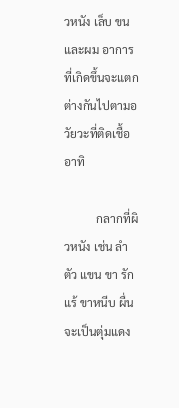วหนัง เล็บ ขน และผม อาการที่เกิดขึ้นจะแตกต่างกันไปตามอวัยวะที่ติดเชื้อ อาทิ

           กลากที่ผิวหนัง เช่น ลำตัว แขน ขา รักแร้ ขาหนีบ ผื่นจะเป็นตุ่มแดง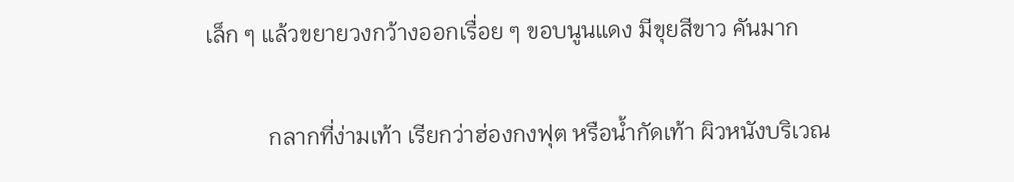เล็ก ๆ แล้วขยายวงกว้างออกเรื่อย ๆ ขอบนูนแดง มีขุยสีขาว คันมาก

           กลากที่ง่ามเท้า เรียกว่าฮ่องกงฟุต หรือน้ำกัดเท้า ผิวหนังบริเวณ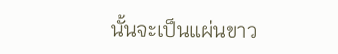นั้นจะเป็นแผ่นขาว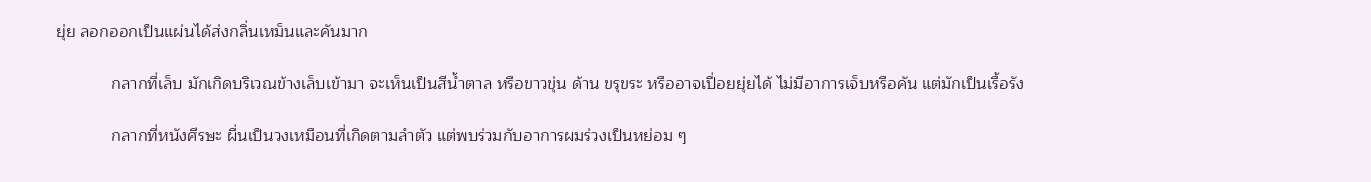ยุ่ย ลอกออกเป็นแผ่นได้ส่งกลิ่นเหม็นและคันมาก

            กลากที่เล็บ มักเกิดบริเวณข้างเล็บเข้ามา จะเห็นเป็นสีน้ำตาล หรือขาวขุ่น ด้าน ขรุขระ หรืออาจเปื่อยยุ่ยได้ ไม่มีอาการเจ็บหรือคัน แต่มักเป็นเรื้อรัง

            กลากที่หนังศีรษะ ผื่นเป็นวงเหมือนที่เกิดตามลำตัว แต่พบร่วมกับอาการผมร่วงเป็นหย่อม ๆ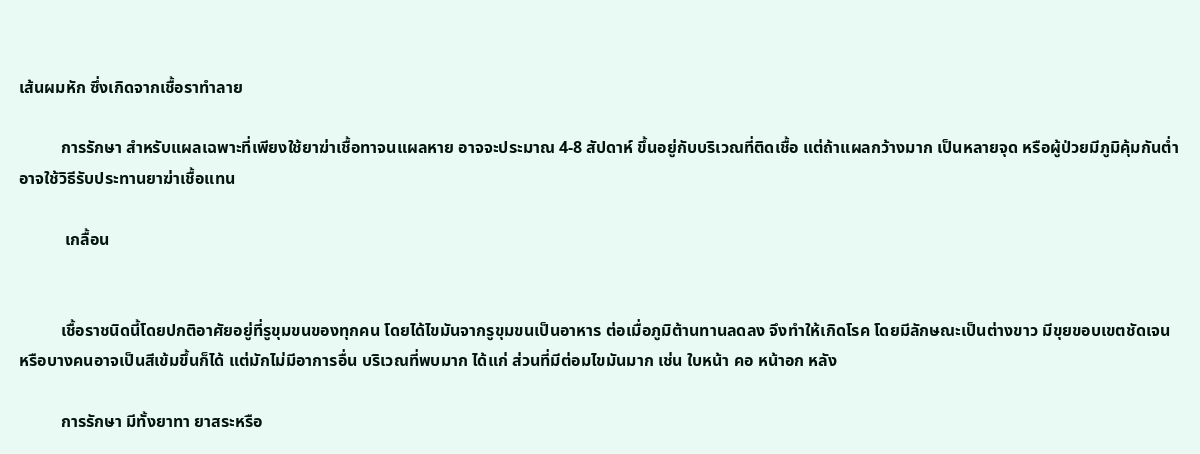เส้นผมหัก ซึ่งเกิดจากเชื้อราทำลาย

          การรักษา สำหรับแผลเฉพาะที่เพียงใช้ยาฆ่าเชื้อทาจนแผลหาย อาจจะประมาณ 4-8 สัปดาห์ ขึ้นอยู่กับบริเวณที่ติดเชื้อ แต่ถ้าแผลกว้างมาก เป็นหลายจุด หรือผู้ป่วยมีภูมิคุ้มกันต่ำ อาจใช้วิธีรับประทานยาฆ่าเชื้อแทน

           เกลื้อน


          เชื้อราชนิดนี้โดยปกติอาศัยอยู่ที่รูขุมขนของทุกคน โดยได้ไขมันจากรูขุมขนเป็นอาหาร ต่อเมื่อภูมิต้านทานลดลง จึงทำให้เกิดโรค โดยมีลักษณะเป็นต่างขาว มีขุยขอบเขตชัดเจน หรือบางคนอาจเป็นสีเข้มขึ้นก็ได้ แต่มักไม่มีอาการอื่น บริเวณที่พบมาก ได้แก่ ส่วนที่มีต่อมไขมันมาก เช่น ใบหน้า คอ หน้าอก หลัง

          การรักษา มีทั้งยาทา ยาสระหรือ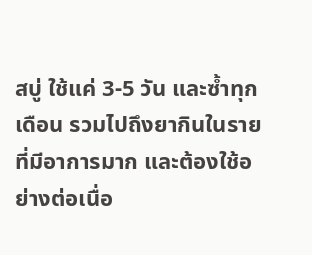สบู่ ใช้แค่ 3-5 วัน และซ้ำทุกเดือน รวมไปถึงยากินในรายที่มีอาการมาก และต้องใช้อย่างต่อเนื่อ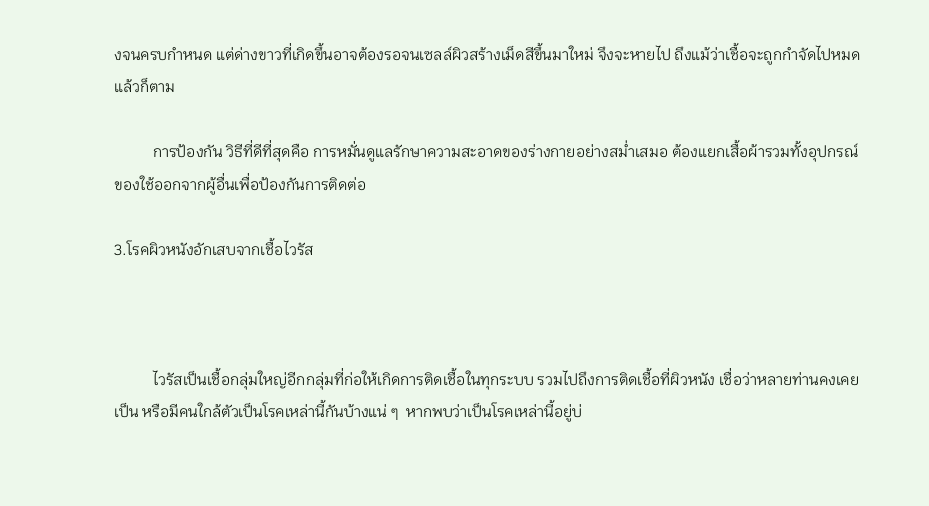งจนครบกำหนด แต่ด่างขาวที่เกิดขึ้นอาจต้องรอจนเซลล์ผิวสร้างเม็ดสีขึ้นมาใหม่ จึงจะหายไป ถึงแม้ว่าเชื้อจะถูกกำจัดไปหมดแล้วก็ตาม

          การป้องกัน วิธีที่ดีที่สุดคือ การหมั่นดูแลรักษาความสะอาดของร่างกายอย่างสม่ำเสมอ ต้องแยกเสื้อผ้ารวมทั้งอุปกรณ์ของใช้ออกจากผู้อื่นเพื่อป้องกันการติดต่อ

3.โรคผิวหนังอักเสบจากเชื้อไวรัส



          ไวรัสเป็นเชื้อกลุ่มใหญ่อีกกลุ่มที่ก่อให้เกิดการติดเชื้อในทุกระบบ รวมไปถึงการติดเชื้อที่ผิวหนัง เชื่อว่าหลายท่านคงเคยเป็น หรือมีคนใกล้ตัวเป็นโรคเหล่านี้กันบ้างแน่ ๆ  หากพบว่าเป็นโรคเหล่านี้อยู่บ่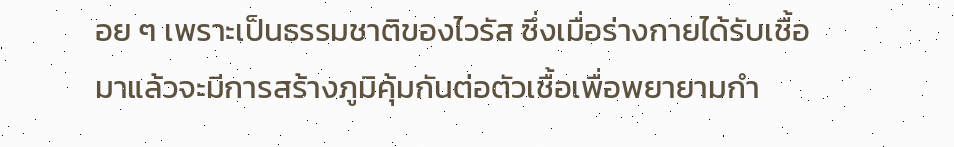อย ๆ เพราะเป็นธรรมชาติของไวรัส ซึ่งเมื่อร่างกายได้รับเชื้อมาแล้วจะมีการสร้างภูมิคุ้มกันต่อตัวเชื้อเพื่อพยายามกำ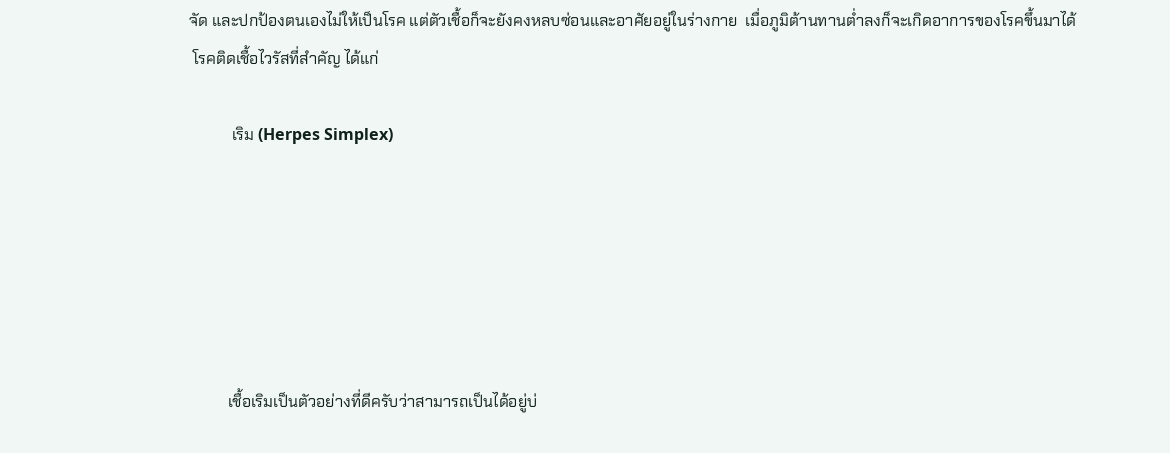จัด และปกป้องตนเองไม่ให้เป็นโรค แต่ตัวเชื้อก็จะยังคงหลบซ่อนและอาศัยอยู่ในร่างกาย  เมื่อภูมิต้านทานต่ำลงก็จะเกิดอาการของโรคขึ้นมาได้
 โรคติดเชื้อไวรัสที่สำคัญ ได้แก่

           เริม (Herpes Simplex)






          เชื้อเริมเป็นตัวอย่างที่ดีครับว่าสามารถเป็นได้อยู่บ่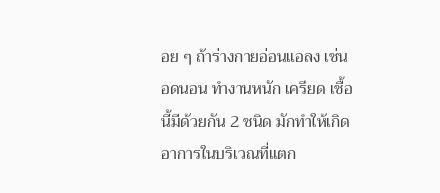อย ๆ ถ้าร่างกายอ่อนแอลง เช่น อดนอน ทำงานหนัก เครียด เชื้อนี้มีด้วยกัน 2 ชนิด มักทำให้เกิดอาการในบริเวณที่แตก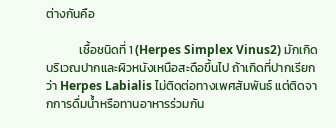ต่างกันคือ

            เชื้อชนิดที่ 1 (Herpes Simplex Vinus2) มักเกิดบริเวณปากและผิวหนังเหนือสะดือขึ้นไป ถ้าเกิดที่ปากเรียกว่า Herpes Labialis ไม่ติดต่อทางเพศสัมพันธ์ แต่ติดจากการดื่มน้ำหรือทานอาหารร่วมกัน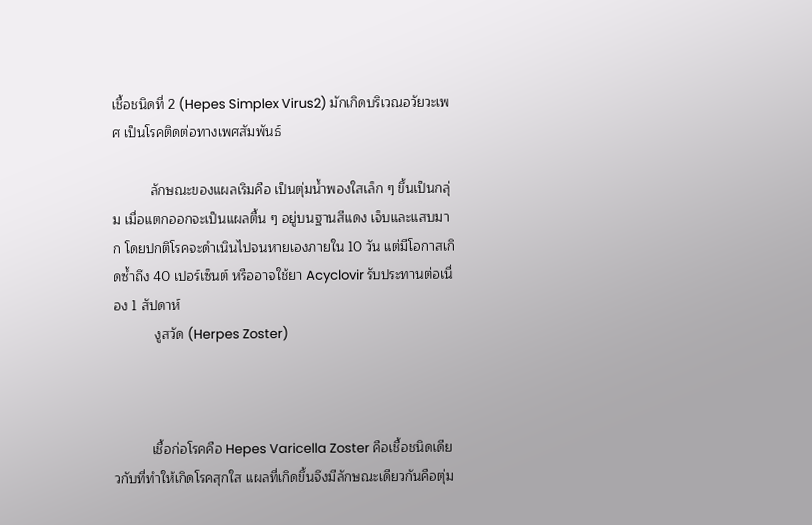เชื้อชนิดที่ 2 (Hepes Simplex Virus2) มักเกิดบริเวณอวัยวะเพศ เป็นโรคติดต่อทางเพศสัมพันธ์

          ลักษณะของแผลเริมคือ เป็นตุ่มน้ำพองใสเล็ก ๆ ขึ้นเป็นกลุ่ม เมื่อแตกออกจะเป็นแผลตื้น ๆ อยู่บนฐานสีแดง เจ็บและแสบมาก โดยปกติโรคจะดำเนินไปจนหายเองภายใน 10 วัน แต่มีโอกาสเกิดซ้ำถึง 40 เปอร์เซ็นต์ หรืออาจใช้ยา Acyclovir รับประทานต่อเนื่อง 1 สัปดาห์
           งูสวัด (Herpes Zoster)



          เชื้อก่อโรคคือ Hepes Varicella Zoster คือเชื้อชนิดเดียวกับที่ทำให้เกิดโรคสุกใส แผลที่เกิดขึ้นจึงมีลักษณะเดียวกันคือตุ่ม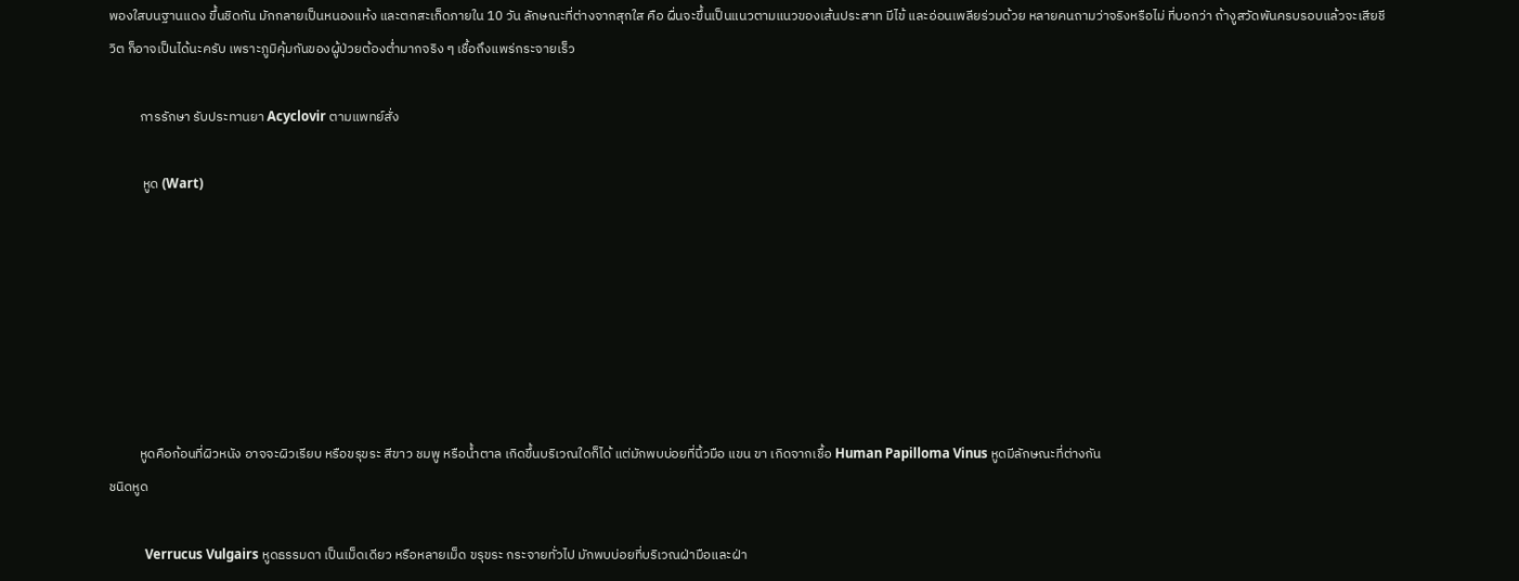พองใสบนฐานแดง ขึ้นชิดกัน มักกลายเป็นหนองแห้ง และตกสะเก็ดภายใน 10 วัน ลักษณะที่ต่างจากสุกใส คือ ผื่นจะขึ้นเป็นแนวตามแนวของเส้นประสาท มีไข้ และอ่อนเพลียร่วมด้วย หลายคนถามว่าจริงหรือไม่ ที่บอกว่า ถ้างูสวัดพันครบรอบแล้วจะเสียชีวิต ก็อาจเป็นได้นะครับ เพราะภูมิคุ้มกันของผู้ป่วยต้องต่ำมากจริง ๆ เชื้อถึงแพร่กระจายเร็ว

          การรักษา รับประทานยา Acyclovir ตามแพทย์สั่ง

           หูด (Wart)







          หูดคือก้อนที่ผิวหนัง อาจจะผิวเรียบ หรือขรุขระ สีขาว ชมพู หรือน้ำตาล เกิดขึ้นบริเวณใดก็ได้ แต่มักพบบ่อยที่นิ้วมือ แขน ขา เกิดจากเชื้อ Human Papilloma Vinus หูดมีลักษณะที่ต่างกัน
ชนิดหูด

            Verrucus Vulgairs หูดธรรมดา เป็นเม็ดเดียว หรือหลายเม็ด ขรุขระ กระจายทั่วไป มักพบบ่อยที่บริเวณฝ่ามือและฝ่า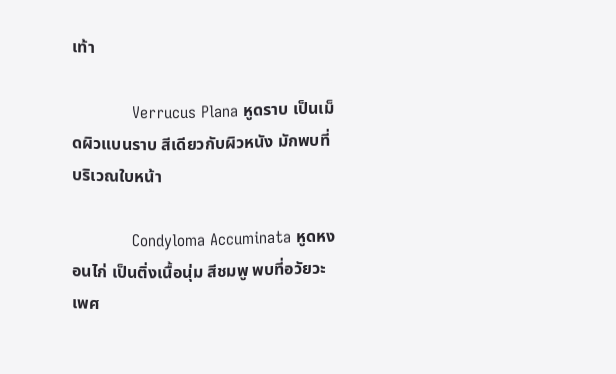เท้า

            Verrucus Plana หูดราบ เป็นเม็ดผิวแบนราบ สีเดียวกับผิวหนัง มักพบที่บริเวณใบหน้า

            Condyloma Accuminata หูดหงอนไก่ เป็นติ่งเนื้อนุ่ม สีชมพู พบที่อวัยวะเพศ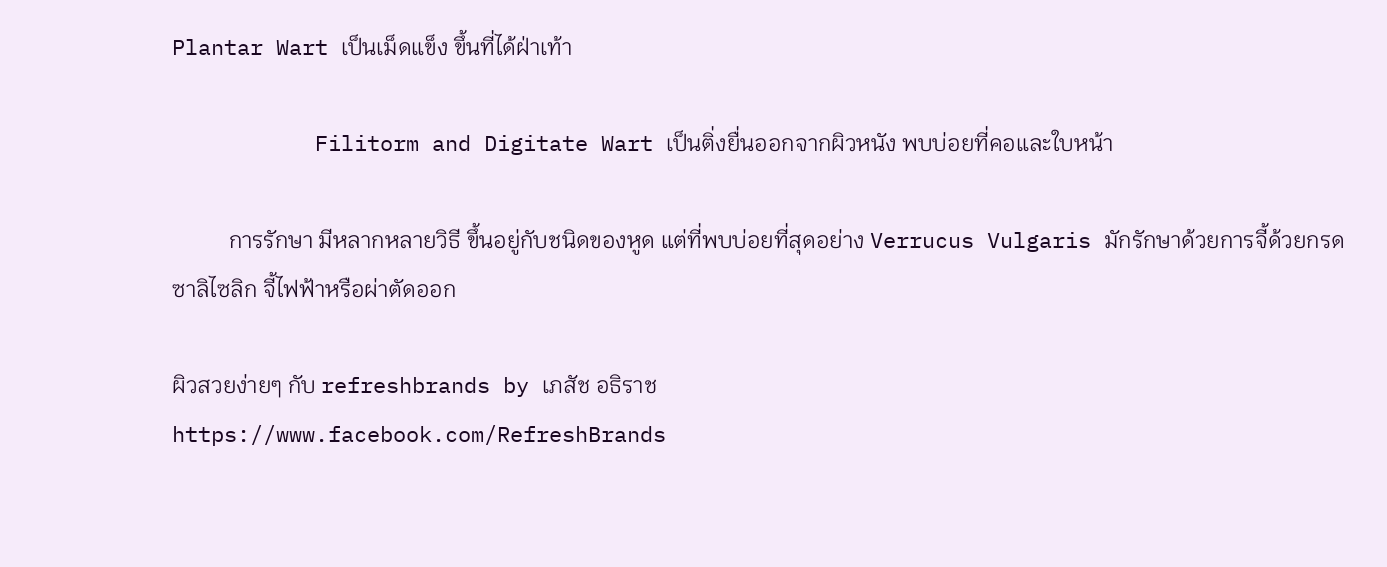Plantar Wart เป็นเม็ดแข็ง ขึ้นที่ได้ฝ่าเท้า

           Filitorm and Digitate Wart เป็นติ่งยื่นออกจากผิวหนัง พบบ่อยที่คอและใบหน้า

          การรักษา มีหลากหลายวิธี ขึ้นอยู่กับชนิดของหูด แต่ที่พบบ่อยที่สุดอย่าง Verrucus Vulgaris มักรักษาด้วยการจี้ด้วยกรดซาลิไซลิก จี้ไฟฟ้าหรือผ่าตัดออก

ผิวสวยง่ายๆ กับ refreshbrands by เภสัช อธิราช
https://www.facebook.com/RefreshBrands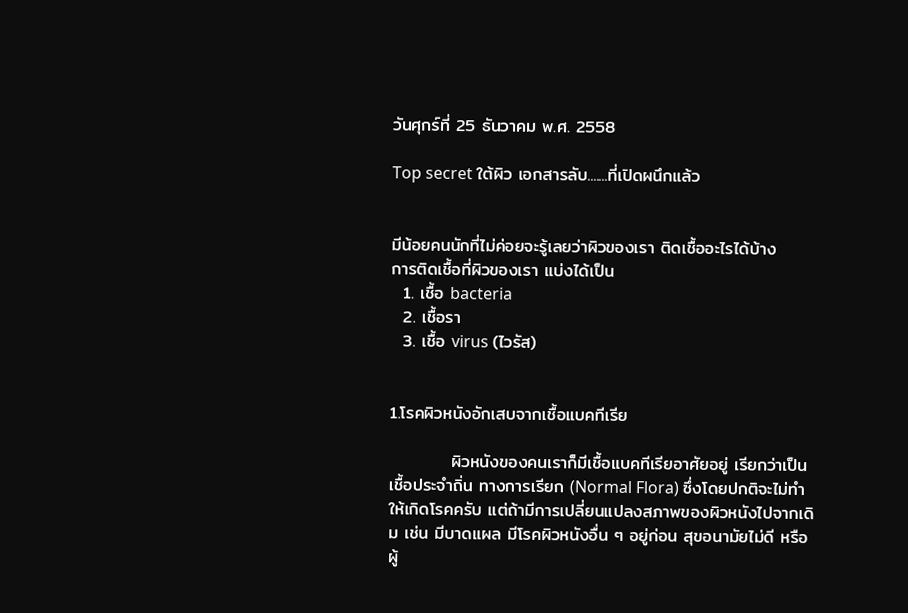วันศุกร์ที่ 25 ธันวาคม พ.ศ. 2558

Top secret ใต้ผิว เอกสารลับ.......ที่เปิดผนึกแล้ว


มีน้อยคนนักที่ไม่ค่อยจะรู้เลยว่าผิวของเรา ติดเชื้ออะไรได้บ้าง
การติดเชื้อที่ผิวของเรา แบ่งได้เป็น
  1. เชื้อ bacteria
  2. เชื้อรา
  3. เชื้อ virus (ไวรัส)


1.โรคผิวหนังอักเสบจากเชื้อแบคทีเรีย

          ผิวหนังของคนเราก็มีเชื้อแบคทีเรียอาศัยอยู่ เรียกว่าเป็นเชื้อประจำถิ่น ทางการเรียก (Normal Flora) ซึ่งโดยปกติจะไม่ทำให้เกิดโรคครับ แต่ถ้ามีการเปลี่ยนแปลงสภาพของผิวหนังไปจากเดิม เช่น มีบาดแผล มีโรคผิวหนังอื่น ๆ อยู่ก่อน สุขอนามัยไม่ดี หรือผู้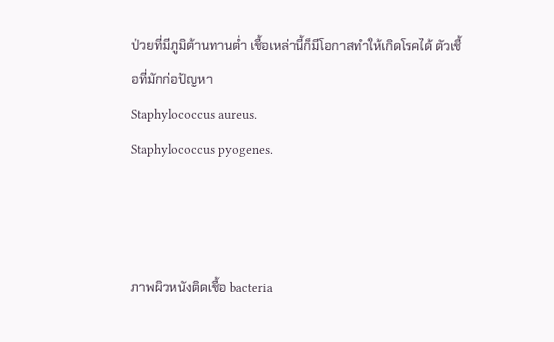ป่วยที่มีภูมิต้านทานต่ำ เชื้อเหล่านี้ก็มีโอกาสทำให้เกิดโรคได้ ตัวเชื้อที่มักก่อปัญหา
Staphylococcus aureus.
Staphylococcus pyogenes.



ภาพผิวหนังติดเชื้อ bacteria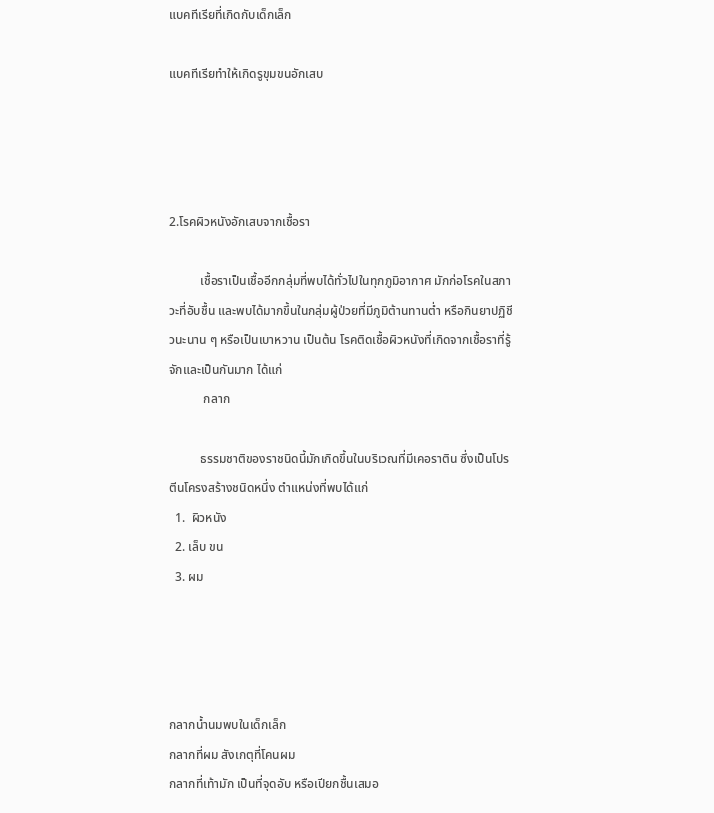แบคทีเรียที่เกิดกับเด็กเล็ก

แบคทีเรียทำให้เกิดรูขุมขนอักเสบ




2.โรคผิวหนังอักเสบจากเชื้อรา

          เชื้อราเป็นเชื้ออีกกลุ่มที่พบได้ทั่วไปในทุกภูมิอากาศ มักก่อโรคในสภาวะที่อับชื้น และพบได้มากขึ้นในกลุ่มผู้ป่วยที่มีภูมิต้านทานต่ำ หรือกินยาปฏิชีวนะนาน ๆ หรือเป็นเบาหวาน เป็นต้น โรคติดเชื้อผิวหนังที่เกิดจากเชื้อราที่รู้จักและเป็นกันมาก ได้แก่
           กลาก

          ธรรมชาติของราชนิดนี้มักเกิดขึ้นในบริเวณที่มีเคอราติน ซึ่งเป็นโปรตีนโครงสร้างชนิดหนึ่ง ตำแหน่งที่พบได้แก่
  1.  ผิวหนัง
  2. เล็บ ขน
  3. ผม




กลากน้ำนมพบในเด็กเล็ก
กลากที่ผม สังเกตุที่โคนผม
กลากที่เท้ามัก เป็นที่จุดอับ หรือเปียกชื้นเสมอ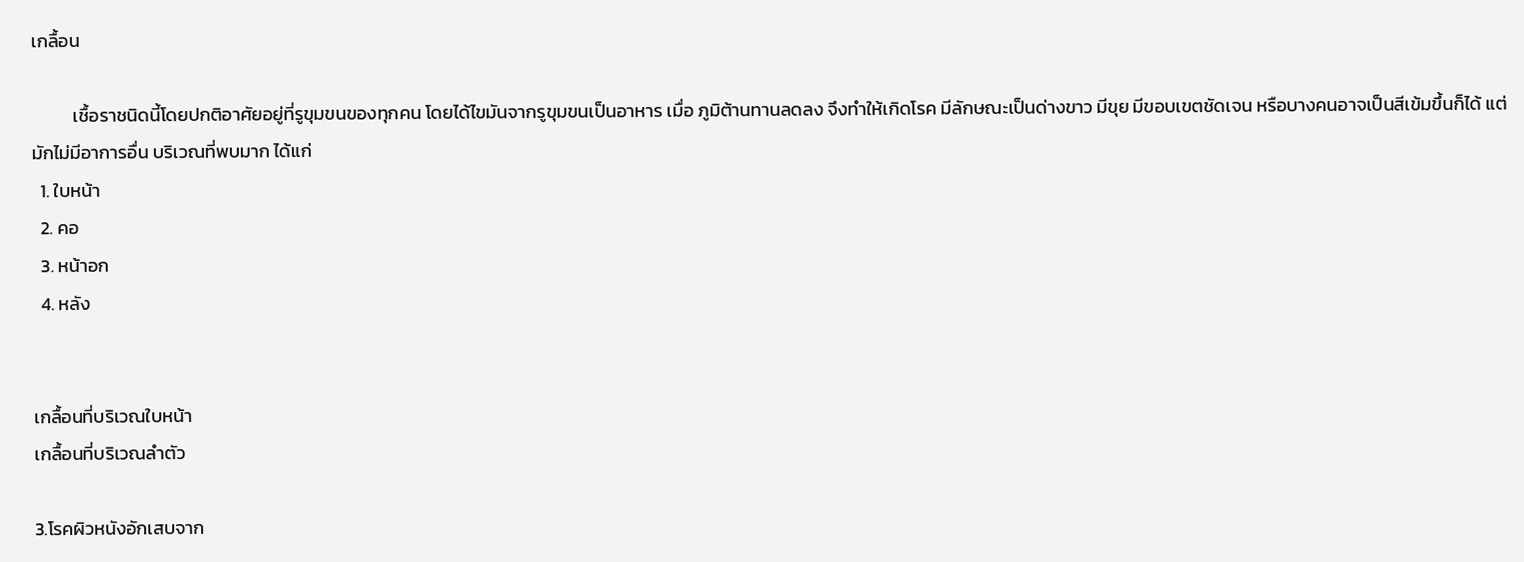เกลื้อน

          เชื้อราชนิดนี้โดยปกติอาศัยอยู่ที่รูขุมขนของทุกคน โดยได้ไขมันจากรูขุมขนเป็นอาหาร เมื่อ ภูมิต้านทานลดลง จึงทำให้เกิดโรค มีลักษณะเป็นด่างขาว มีขุย มีขอบเขตชัดเจน หรือบางคนอาจเป็นสีเข้มขึ้นก็ได้ แต่มักไม่มีอาการอื่น บริเวณที่พบมาก ได้แก่
  1. ใบหน้า
  2. คอ
  3. หน้าอก
  4. หลัง


เกลื้อนที่บริเวณใบหน้า
เกลื้อนที่บริเวณลำตัว

3.โรคผิวหนังอักเสบจาก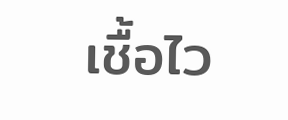เชื้อไว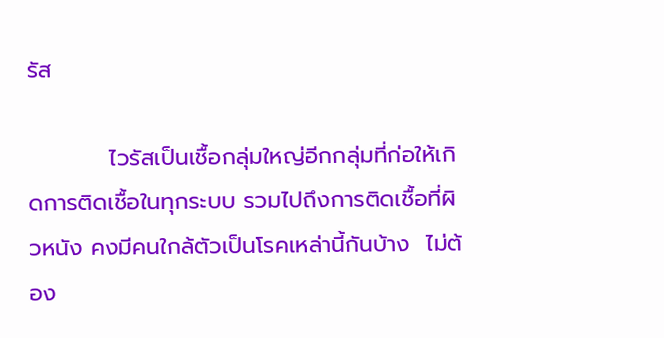รัส

          ไวรัสเป็นเชื้อกลุ่มใหญ่อีกกลุ่มที่ก่อให้เกิดการติดเชื้อในทุกระบบ รวมไปถึงการติดเชื้อที่ผิวหนัง คงมีคนใกล้ตัวเป็นโรคเหล่านี้กันบ้าง  ไม่ต้อง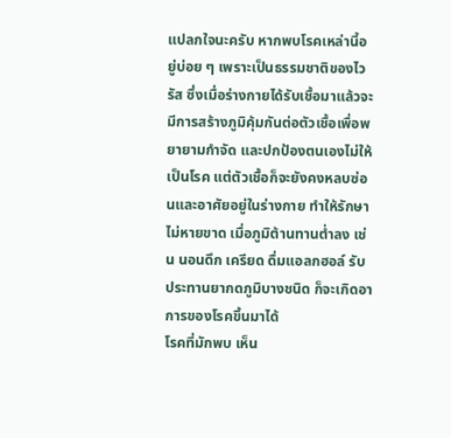แปลกใจนะครับ หากพบโรคเหล่านี้อยู่บ่อย ๆ เพราะเป็นธรรมชาติของไวรัส ซึ่งเมื่อร่างกายได้รับเชื้อมาแล้วจะมีการสร้างภูมิคุ้มกันต่อตัวเชื้อเพื่อพยายามกำจัด และปกป้องตนเองไม่ให้เป็นโรค แต่ตัวเชื้อก็จะยังคงหลบซ่อนและอาศัยอยู่ในร่างกาย ทำให้รักษาไม่หายขาด เมื่อภูมิต้านทานต่ำลง เช่น นอนดึก เครียด ดื่มแอลกฮอล์ รับประทานยากดภูมิบางชนิด ก็จะเกิดอาการของโรคขึ้นมาได้
โรคที่มักพบ เห็น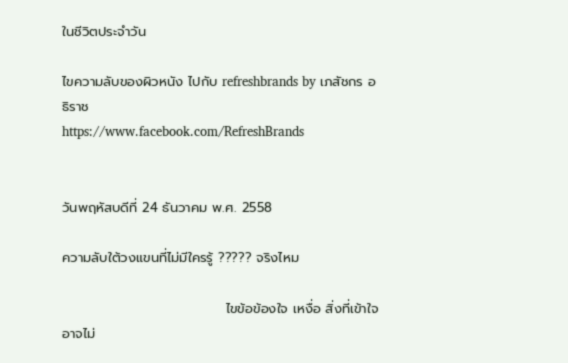ในชีวิตประจำวัน

ไขความลับของผิวหนัง ไปกับ refreshbrands by เภสัชกร อธิราช
https://www.facebook.com/RefreshBrands


วันพฤหัสบดีที่ 24 ธันวาคม พ.ศ. 2558

ความลับใต้วงแขนที่ไม่มีใครรู้ ????? จริงไหม

                                  ไขข้อข้องใจ เหงื่อ สิ่งที่เข้าใจอาจไม่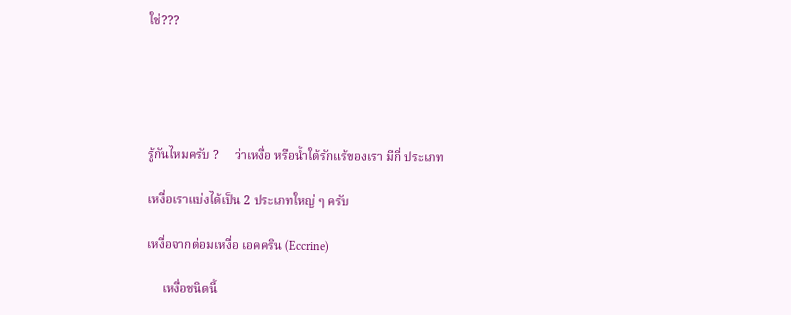ใช่???





รู้กันไหมครับ ?     ว่าเหงื่อ หรือน้ำใต้รักแร้ของเรา มีกี่ ประเภท

เหงื่อเราแบ่งได้เป็น 2 ประเภทใหญ่ ๆ ครับ

เหงื่อจากต่อมเหงื่อ เอคคริน (Eccrine)

     เหงื่อชนิดนี้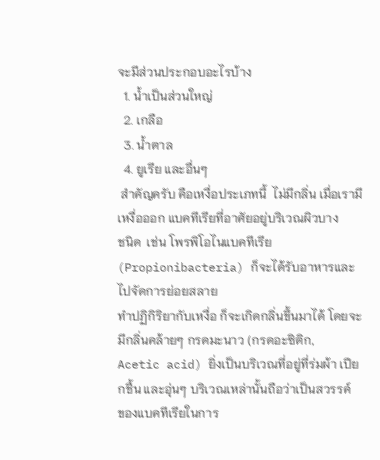จะมีส่วนประกอบอะไรบ้าง
  1. น้ำเป็นส่วนใหญ่
  2. เกลือ
  3. น้ำตาล
  4. ยูเรีย และอื่นๆ
 สำคัญครับ คือเหงื่อประเภทนี้  ไม่มีกลิ่น เมื่อเรามีเหงื่อออก แบคทีเรียที่อาศัยอยู่บริเวณผิวบาง
ชนิด  เช่น โพรพิโอไนแบคทีเรีย (Propionibacteria) ก็จะได้รับอาหารและไปจัดการย่อยสลาย
ทำปฏิกิริยากับเหงื่อ ก็จะเกิดกลิ่นขึ้นมาได้ โดยจะมีกลิ่นคล้ายๆ กรดมะนาว (กรดอะซิติก,
Acetic acid) ยิ่งเป็นบริเวณที่อยู่ที่ร่มผ้า เปียกชื้น และอุ่นๆ บริเวณเหล่านั้นถือว่าเป็นสวรรค์
ของแบคทีเรียในการ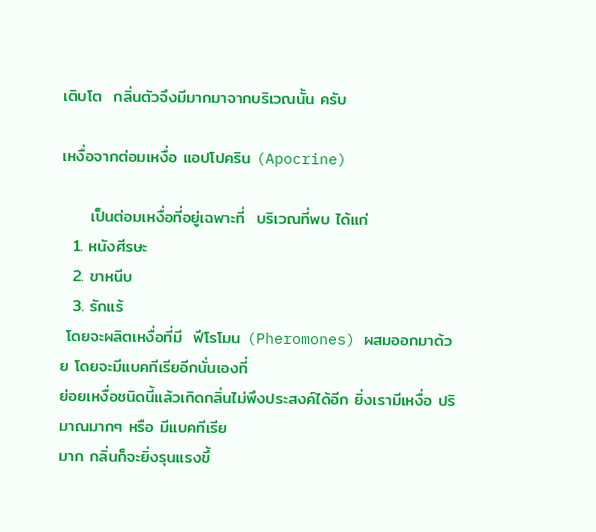เติบโต  กลิ่นตัวจึงมีมากมาจากบริเวณนั้น ครับ

เหงื่อจากต่อมเหงื่อ แอปโปคริน (Apocrine)

     เป็นต่อมเหงื่อที่อยู่เฉพาะที่  บริเวณที่พบ ได้แก่
  1. หนังศีรษะ
  2. ขาหนีบ
  3. รักแร้
 โดยจะผลิตเหงื่อที่มี  ฟีโรโมน (Pheromones) ผสมออกมาด้วย โดยจะมีแบคทีเรียอีกนั่นเองที่
ย่อยเหงื่อชนิดนี้แล้วเกิดกลิ่นไม่พึงประสงค์ได้อีก ยิ่งเรามีเหงื่อ ปริมาณมากๆ หรือ มีแบคทีเรีย
มาก กลิ่นก็จะยิ่งรุนแรงขึ้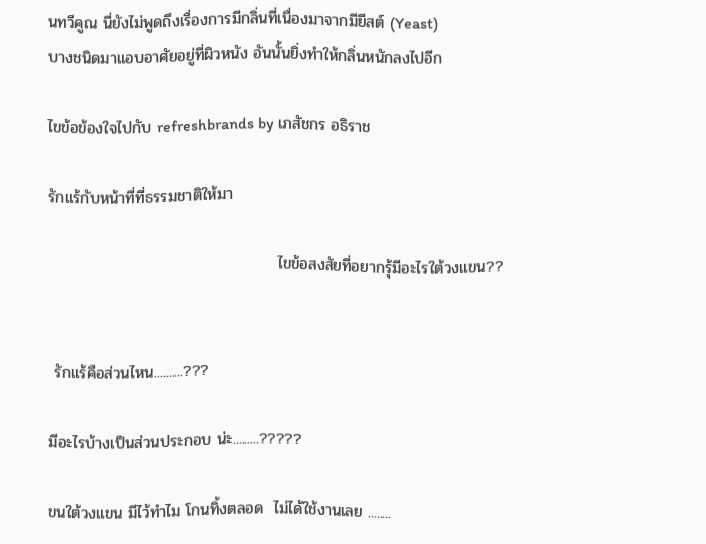นทวีคูณ นี่ยังไม่พูดถึงเรื่องการมีกลิ่นที่เนื่องมาจากมียีสต์ (Yeast)
บางชนิดมาแอบอาศัยอยู่ที่ผิวหนัง อันนั้นยิ่งทำให้กลิ่นหนักลงไปอีก

ไขข้อข้องใจไปกับ refreshbrands by เภสัชกร อธิราช

รักแร้กับหน้าที่ที่ธรรมชาติให้มา

                                         ไขข้อสงสัยที่อยากรุ้มีอะไรใต้วงแขน??


 รักแร้คือส่วนไหน..........???

มีอะไรบ้างเป็นส่วนประกอบ น่ะ.........?????

ขนใต้วงแขน มีไว้ทำไม โกนทิ้งตลอด  ไม่ได้ใช้งานเลย ........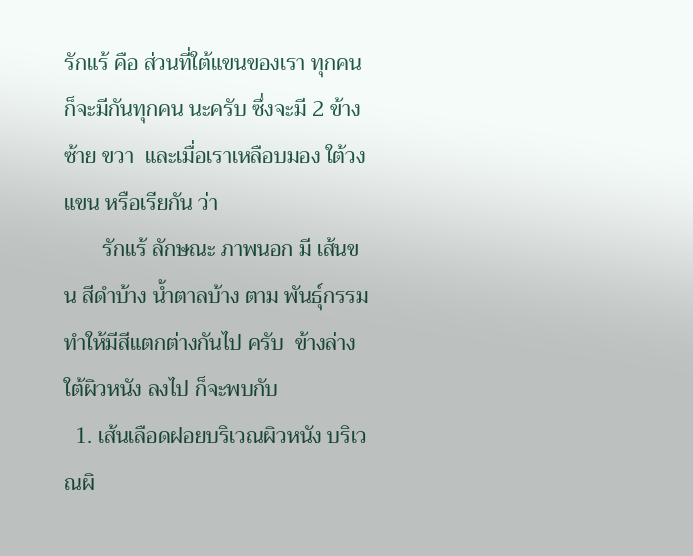รักแร้ คือ ส่วนที่ใต้แขนของเรา ทุกคน ก็จะมีกันทุกคน นะครับ ซึ่งจะมี 2 ข้าง  ซ้าย ขวา  และเมื่อเราเหลือบมอง ใต้วงแขน หรือเรียกัน ว่า
       รักแร้ ลักษณะ ภาพนอก มี เส้นขน สีดำบ้าง น้ำตาลบ้าง ตาม พันธุ์กรรม ทำให้มีสีแตกต่างกันไป ครับ  ข้างล่างใต้ผิวหนัง ลงไป ก็จะพบกับ
  1. เส้นเลือดฝอยบริเวณผิวหนัง บริเวณผิ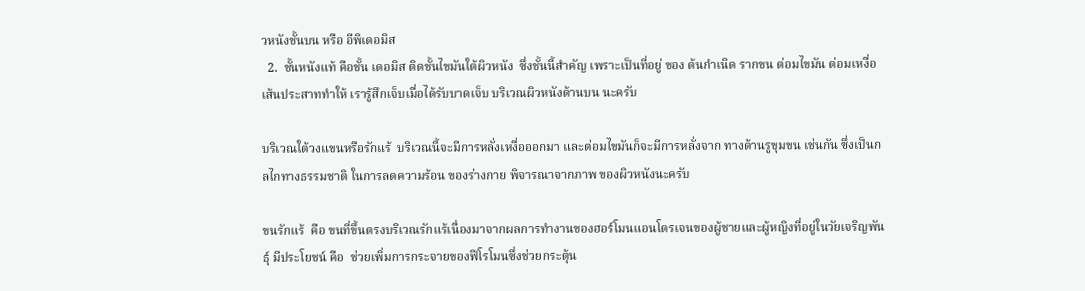วหนังชั้นบน หรือ อีพิเดอมิส
  2.  ชั้นหนังแท้ คือชั้น เดอมิส ติดชั้นไขมันใต้ผิวหนัง  ซึ่งชั้นนี้สำคัญ เพราะเป็นที่อยู่ ของ ต้นกำเนิด รากขน ต่อมไขมัน ต่อมเหงื่อ เส้นประสาททำให้ เรารู้สึกเจ็บเมื่อได้รับบาดเจ็บ บริเวณผิวหนังด้านบน นะครับ

บริเวณใต้วงแขนหรือรักแร้  บริเวณนี้จะมีการหลั่งเหงื่อออกมา และต่อมไขมันก็จะมีการหลั่งจาก ทางด้านรูขุมขน เช่นกัน ซึ่งเป็นกลไกทางธรรมชาติ ในการลดความร้อน ของร่างกาย พิจารณาจากภาพ ของผิวหนังนะครับ

ขนรักแร้  คือ ขนที่ขึ้นตรงบริเวณรักแร้เนื่องมาจากผลการทำงานของฮอร์โมนแอนโดรเจนของผู้ชายและผู้หญิงที่อยู่ในวัยเจริญพันธุ์ มีประโยชน์ คือ  ช่วยเพิ่มการกระจายของฟีโรโมนซึ่งช่วยกระตุ้น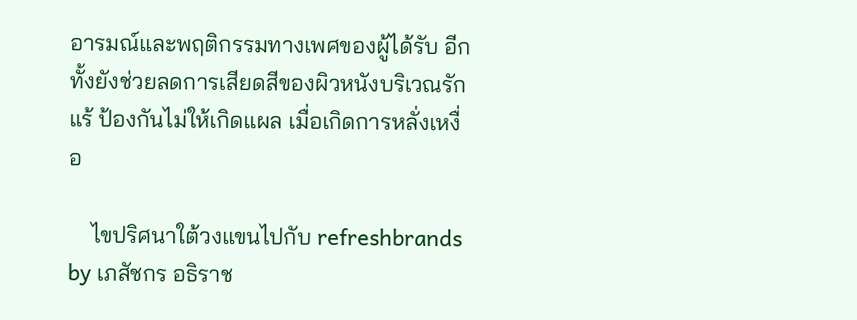อารมณ์และพฤติกรรมทางเพศของผู้ได้รับ อีกทั้งยังช่วยลดการเสียดสีของผิวหนังบริเวณรักแร้ ป้องกันไม่ให้เกิดแผล เมื่อเกิดการหลั่งเหงื่อ

    ไขปริศนาใต้วงแขนไปกับ refreshbrands  by เภสัชกร อธิราช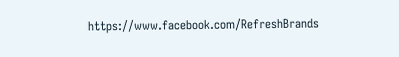https://www.facebook.com/RefreshBrands